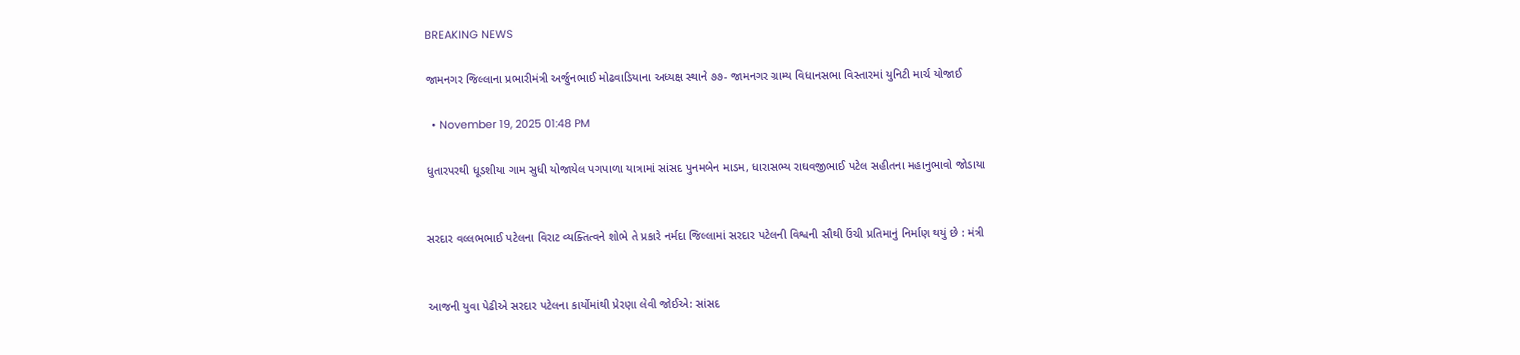BREAKING NEWS

જામનગર જિલ્લાના પ્રભારીમંત્રી અર્જુનભાઈ મોઢવાડિયાના અધ્યક્ષ સ્થાને ૭૭- જામનગર ગ્રામ્ય વિધાનસભા વિસ્તારમાં યુનિટી માર્ચ યોજાઈ

  • November 19, 2025 01:48 PM

ધુતારપરથી ધૂડશીયા ગામ સુધી યોજાયેલ પગપાળા યાત્રામાં સાંસદ પુનમબેન માડમ, ધારાસભ્ય રાઘવજીભાઈ પટેલ સહીતના મહાનુભાવો જોડાયા


સરદાર વલ્લભભાઈ પટેલના વિરાટ વ્યક્તિત્વને શોભે તે પ્રકારે નર્મદા જિલ્લામાં સરદાર પટેલની વિશ્વની સૌથી ઉંચી પ્રતિમાનું નિર્માણ થયું છે : મંત્રી


આજની યુવા પેઢીએ સરદાર પટેલના કાર્યોમાંથી પ્રેરણા લેવી જોઈએ: સાંસદ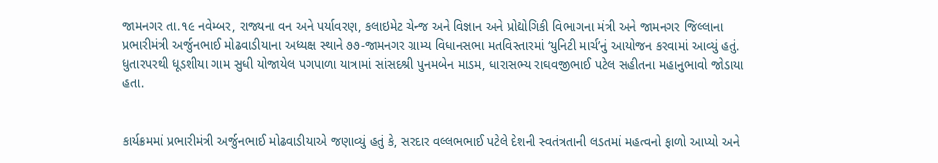જામનગર તા.૧૯ નવેમ્બર, રાજ્યના વન અને પર્યાવરણ, કલાઇમેટ ચેન્જ અને વિજ્ઞાન અને પ્રોદ્યોગિકી વિભાગના મંત્રી અને જામનગર જિલ્લાના પ્રભારીમંત્રી અર્જુનભાઈ મોઢવાડીયાના અધ્યક્ષ સ્થાને ૭૭-જામનગર ગ્રામ્ય વિધાનસભા મતવિસ્તારમાં ‘યુનિટી માર્ચ’નું આયોજન કરવામાં આવ્યું હતું. ધુતારપરથી ધૂડશીયા ગામ સુધી યોજાયેલ પગપાળા યાત્રામાં સાંસદશ્રી પુનમબેન માડમ, ધારાસભ્ય રાઘવજીભાઈ પટેલ સહીતના મહાનુભાવો જોડાયા હતા.


કાર્યક્રમમાં પ્રભારીમંત્રી અર્જુનભાઈ મોઢવાડીયાએ જણાવ્યું હતું કે, સરદાર વલ્લભભાઈ પટેલે દેશની સ્વતંત્રતાની લડતમાં મહત્વનો ફાળો આપ્યો અને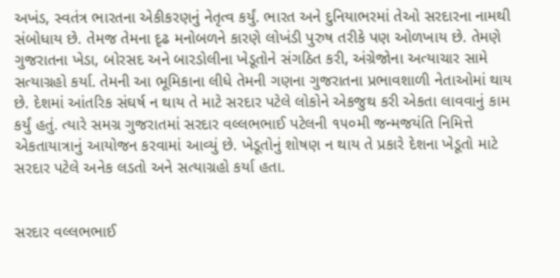અખંડ, સ્વતંત્ર ભારતના એકીકરણનું નેતૃત્વ કર્યું. ભારત અને દુનિયાભરમાં તેઓ સરદારના નામથી સંબોધાય છે. તેમજ તેમના દૃઢ મનોબળને કારણે લોખંડી પુરુષ તરીકે પણ ઓળખાય છે. તેમણે ગુજરાતના ખેડા, બોરસદ અને બારડોલીના ખેડૂતોને સંગઠિત કરી, અંગ્રેજોના અત્યાચાર સામે સત્યાગ્રહો કર્યા. તેમની આ ભૂમિકાના લીધે તેમની ગણના ગુજરાતના પ્રભાવશાળી નેતાઓમાં થાય છે. દેશમાં આંતરિક સંઘર્ષ ન થાય તે માટે સરદાર પટેલે લોકોને એકજુથ કરી એકતા લાવવાનું કામ કર્યું હતું. ત્યારે સમગ્ર ગુજરાતમાં સરદાર વલ્લભભાઈ પટેલની ૧૫૦મી જન્મજયંતિ નિમિત્તે એકતાયાત્રાનું આયોજન કરવામાં આવ્યું છે. ખેડૂતોનું શોષણ ન થાય તે પ્રકારે દેશના ખેડૂતો માટે સરદાર પટેલે અનેક લડતો અને સત્યાગ્રહો કર્યા હતા.


સરદાર વલ્લભભાઈ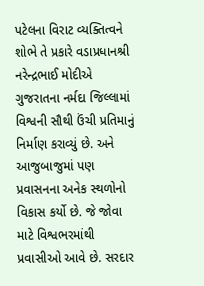પટેલના વિરાટ વ્યક્તિત્વને શોભે તે પ્રકારે વડાપ્રધાનશ્રી નરેન્દ્રભાઈ મોદીએ ગુજરાતના નર્મદા જિલ્લામાં વિશ્વની સૌથી ઉંચી પ્રતિમાનું નિર્માણ કરાવ્યું છે. અને આજુબાજુમાં પણ પ્રવાસનના અનેક સ્થળોનો વિકાસ કર્યો છે. જે જોવા માટે વિશ્વભરમાંથી પ્રવાસીઓ આવે છે. સરદાર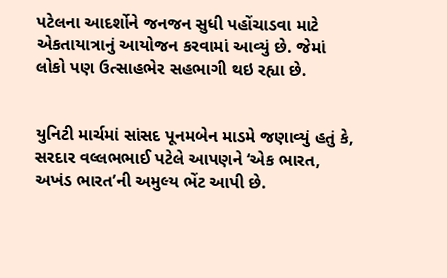પટેલના આદર્શોને જનજન સુધી પહોંચાડવા માટે એકતાયાત્રાનું આયોજન કરવામાં આવ્યું છે. જેમાં લોકો પણ ઉત્સાહભેર સહભાગી થઇ રહ્યા છે.


યુનિટી માર્ચમાં સાંસદ પૂનમબેન માડમે જણાવ્યું હતું કે, સરદાર વલ્લભભાઈ પટેલે આપણને ‘એક ભારત, અખંડ ભારત’ની અમુલ્ય ભેંટ આપી છે.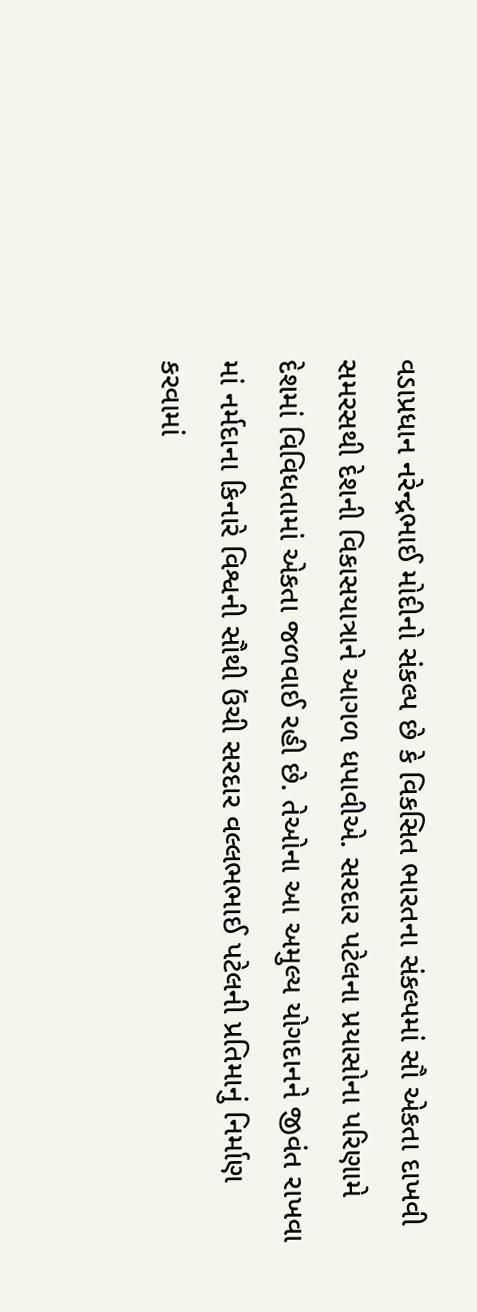વડાપ્રધાન નરેન્દ્રભાઈ મોદીનો સંકલ્પ છે કે વિકસિત ભારતના સંકલ્પમાં સૌ એકતા દાખવી સમરસથી દેશની વિકાસયાત્રાને આગળ ધપાવીએ. સરદાર પટેલના પ્રયાસોના પરિણામે દેશમાં વિવિધતામાં એકતા જળવાઈ રહી છે. તેઓના આ અમુલ્ય યોગદાનને જીવંત રાખવા માં નર્મદાના કિનારે વિશ્વની સૌથી ઉંચી સરદાર વલ્લભભાઈ પટેલની પ્રતિમાનું નિર્માણ કરવામાં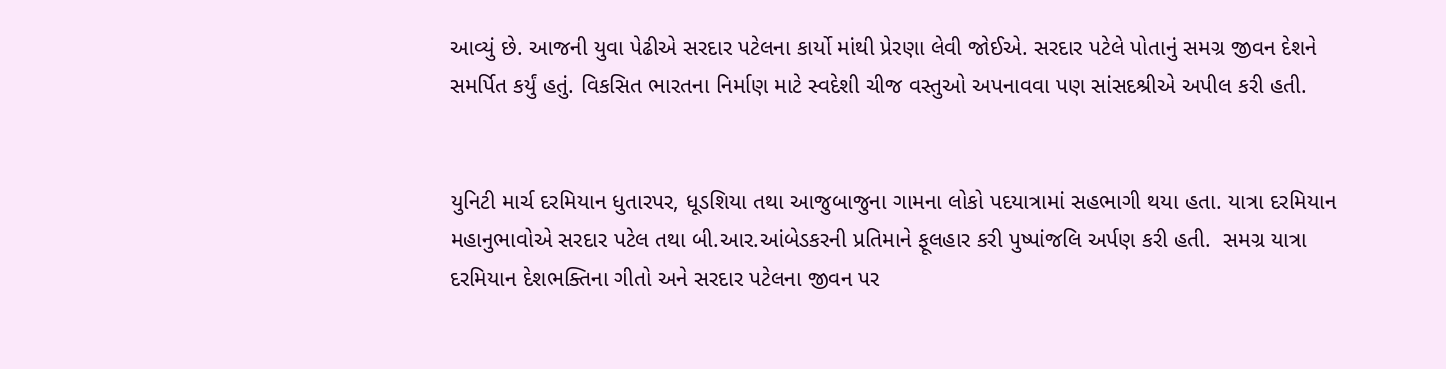આવ્યું છે. આજની યુવા પેઢીએ સરદાર પટેલના કાર્યો માંથી પ્રેરણા લેવી જોઈએ. સરદાર પટેલે પોતાનું સમગ્ર જીવન દેશને સમર્પિત કર્યું હતું. વિકસિત ભારતના નિર્માણ માટે સ્વદેશી ચીજ વસ્તુઓ અપનાવવા પણ સાંસદશ્રીએ અપીલ કરી હતી.


યુનિટી માર્ચ દરમિયાન ધુતારપર, ધૂડશિયા તથા આજુબાજુના ગામના લોકો પદયાત્રામાં સહભાગી થયા હતા. યાત્રા દરમિયાન મહાનુભાવોએ સરદાર પટેલ તથા બી.આર.આંબેડકરની પ્રતિમાને ફૂલહાર કરી પુષ્પાંજલિ અર્પણ કરી હતી.  સમગ્ર યાત્રા દરમિયાન દેશભક્તિના ગીતો અને સરદાર પટેલના જીવન પર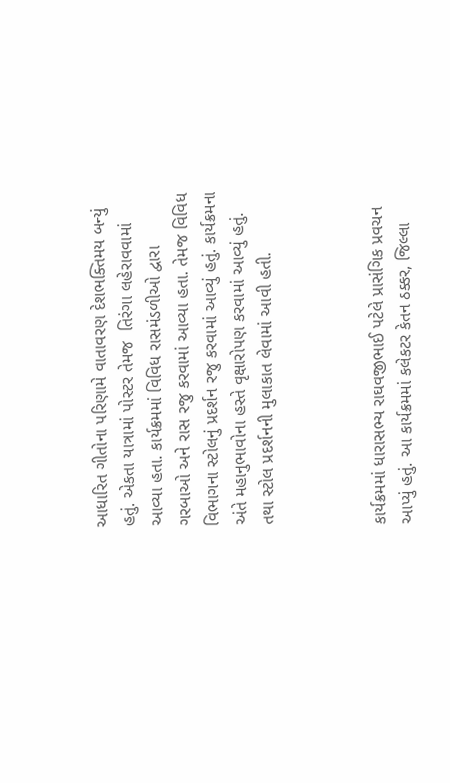આધારિત ગીતોના પરિણામે વાતાવરણ દેશભક્તિમય બન્યું હતું. એકતા યાત્રામાં પોસ્ટર તેમજ  તિરંગા લહેરાવવામાં આવ્યા હતા. કાર્યક્રમમાં વિવિધ રાસમંડળીઓ દ્વારા ગરબાઓ અને રાસ રજુ કરવામાં આવ્યા હતા. તેમજ વિવિધ વિભાગના સ્ટોલનું પ્રદર્શન રજુ કરવામાં આવ્યું હતું. કાર્યક્રમના અંતે મહાનુભાવોના હસ્તે વૃક્ષારોપણ કરવામાં આવ્યું હતું. તથા સ્ટોલ પ્રદર્શનની મુલાકાત લેવામાં આવી હતી.



કાર્યક્રમમાં ધારાસભ્ય રાઘવજીભાઈ પટેલે પ્રાસંગિક પ્રવચન આપ્યું હતું. આ કાર્યક્રમમાં કલેકટર કેતન ઠક્કર, જિલ્લા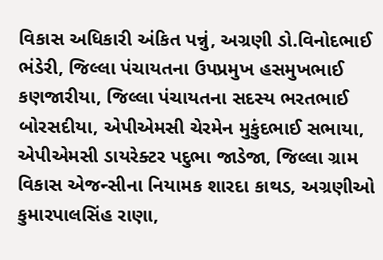વિકાસ અધિકારી અંકિત પન્નું, અગ્રણી ડો.વિનોદભાઈ ભંડેરી, જિલ્લા પંચાયતના ઉપપ્રમુખ હસમુખભાઈ કણજારીયા, જિલ્લા પંચાયતના સદસ્ય ભરતભાઈ બોરસદીયા, એપીએમસી ચેરમેન મુકુંદભાઈ સભાયા, એપીએમસી ડાયરેક્ટર પદુભા જાડેજા, જિલ્લા ગ્રામ વિકાસ એજન્સીના નિયામક શારદા કાથડ, અગ્રણીઓ કુમારપાલસિંહ રાણા,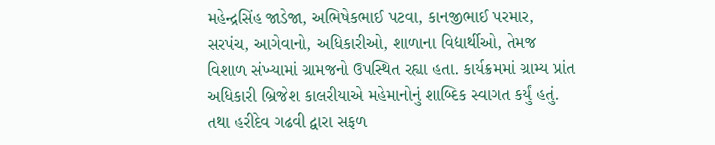મહેન્દ્રસિંહ જાડેજા, અભિષેકભાઈ પટવા, કાનજીભાઈ પરમાર, સરપંચ, આગેવાનો, અધિકારીઓ, શાળાના વિદ્યાર્થીઓ, તેમજ વિશાળ સંખ્યામાં ગ્રામજનો ઉપસ્થિત રહ્યા હતા. કાર્યક્રમમાં ગ્રામ્ય પ્રાંત અધિકારી બ્રિજેશ કાલરીયાએ મહેમાનોનું શાબ્દિક સ્વાગત કર્યું હતું. તથા હરીદેવ ગઢવી દ્વારા સફળ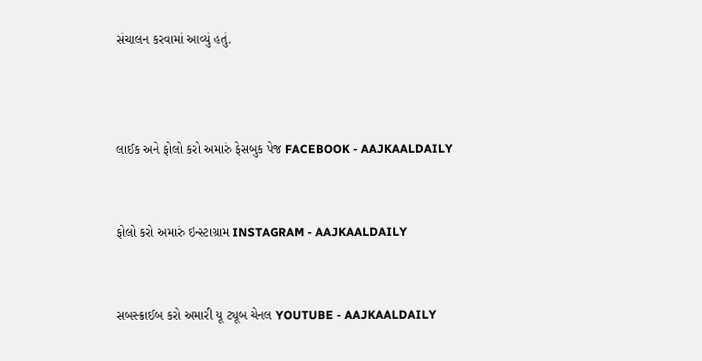સંચાલન કરવામાં આવ્યું હતું.



લાઈક અને ફોલો કરો અમારું ફેસબુક પેજ FACEBOOK - AAJKAALDAILY


ફોલો કરો અમારું ઇન્સ્ટાગ્રામ INSTAGRAM - AAJKAALDAILY


સબસ્ક્રાઈબ કરો અમારી યૂ ટ્યૂબ ચેનલ YOUTUBE - AAJKAALDAILY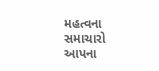મહત્વના સમાચારો આપના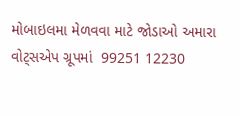મોબાઇલમા મેળવવા માટે જોડાઓ અમારા વોટ્સએપ ગ્રૂપમાં  99251 12230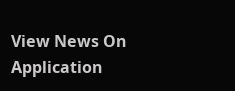View News On Application